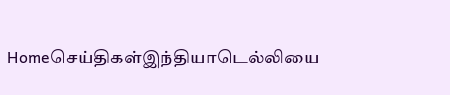Homeசெய்திகள்இந்தியாடெல்லியை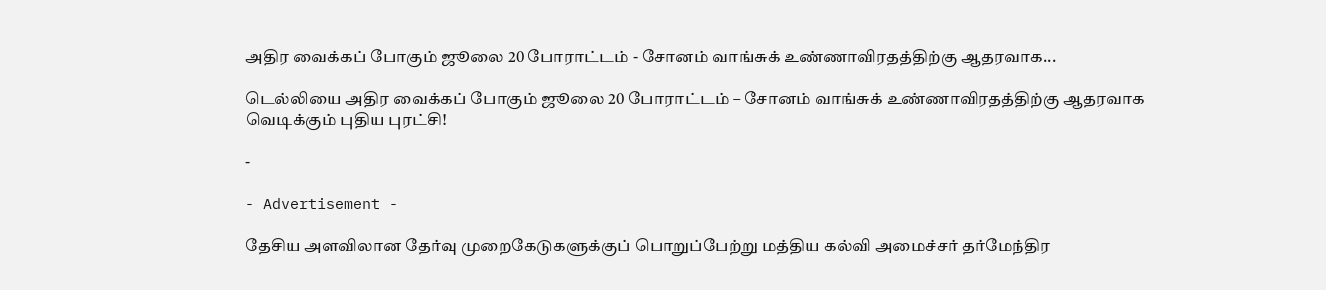அதிர வைக்கப் போகும் ஜூலை 20 போராட்டம் - சோனம் வாங்சுக் உண்ணாவிரதத்திற்கு ஆதரவாக...

டெல்லியை அதிர வைக்கப் போகும் ஜூலை 20 போராட்டம் – சோனம் வாங்சுக் உண்ணாவிரதத்திற்கு ஆதரவாக வெடிக்கும் புதிய புரட்சி!

-

- Advertisement -

தேசிய அளவிலான தேர்வு முறைகேடுகளுக்குப் பொறுப்பேற்று மத்திய கல்வி அமைச்சர் தர்மேந்திர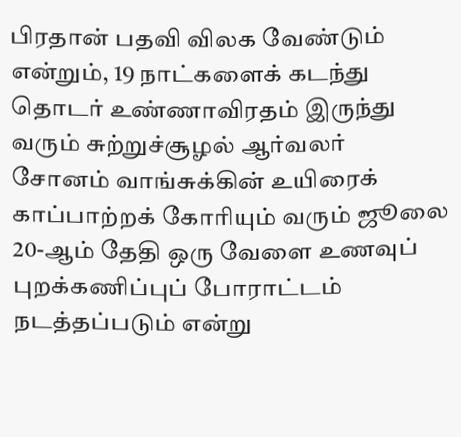பிரதான் பதவி விலக வேண்டும் என்றும், 19 நாட்களைக் கடந்து தொடர் உண்ணாவிரதம் இருந்து வரும் சுற்றுச்சூழல் ஆர்வலர் சோனம் வாங்சுக்கின் உயிரைக் காப்பாற்றக் கோரியும் வரும் ஜூலை 20-ஆம் தேதி ஒரு வேளை உணவுப் புறக்கணிப்புப் போராட்டம் நடத்தப்படும் என்று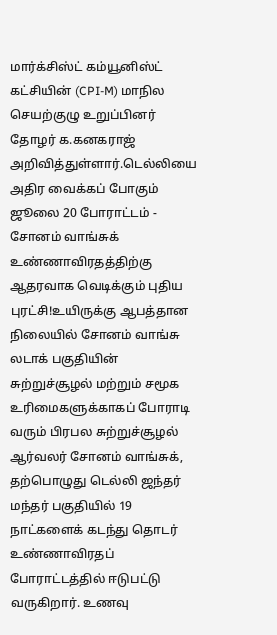மார்க்சிஸ்ட் கம்யூனிஸ்ட் கட்சியின் (CPI-M) மாநில செயற்குழு உறுப்பினர் தோழர் க.கனகராஜ் அறிவித்துள்ளார்.டெல்லியை அதிர வைக்கப் போகும் ஜூலை 20 போராட்டம் - சோனம் வாங்சுக் உண்ணாவிரதத்திற்கு ஆதரவாக வெடிக்கும் புதிய புரட்சி!உயிருக்கு ஆபத்தான நிலையில் சோனம் வாங்சு
லடாக் பகுதியின் சுற்றுச்சூழல் மற்றும் சமூக உரிமைகளுக்காகப் போராடி வரும் பிரபல சுற்றுச்சூழல் ஆர்வலர் சோனம் வாங்சுக், தற்பொழுது டெல்லி ஜந்தர் மந்தர் பகுதியில் 19 நாட்களைக் கடந்து தொடர் உண்ணாவிரதப் போராட்டத்தில் ஈடுபட்டு வருகிறார். உணவு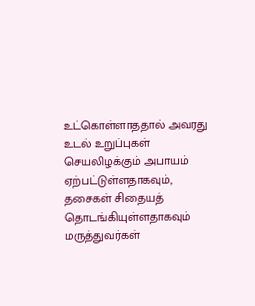உட்கொள்ளாததால் அவரது உடல் உறுப்புகள் செயலிழக்கும் அபாயம் ஏற்பட்டுள்ளதாகவும், தசைகள் சிதையத் தொடங்கியுள்ளதாகவும் மருத்துவர்கள்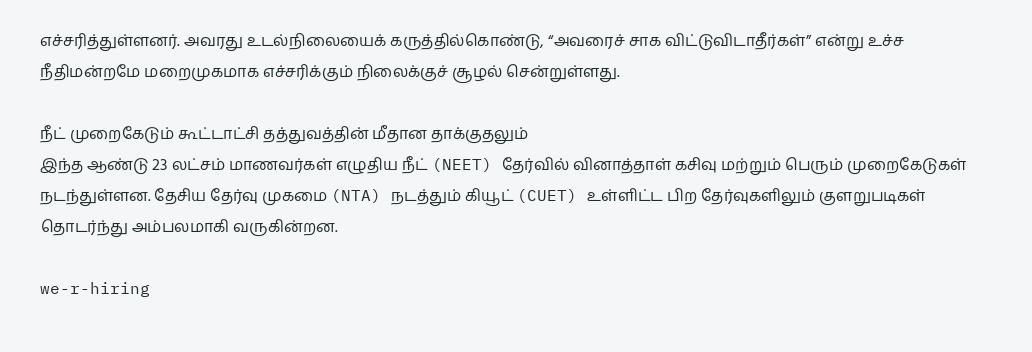எச்சரித்துள்ளனர். அவரது உடல்நிலையைக் கருத்தில்கொண்டு, “அவரைச் சாக விட்டுவிடாதீர்கள்” என்று உச்ச நீதிமன்றமே மறைமுகமாக எச்சரிக்கும் நிலைக்குச் சூழல் சென்றுள்ளது.

நீட் முறைகேடும் கூட்டாட்சி தத்துவத்தின் மீதான தாக்குதலும்
இந்த ஆண்டு 23 லட்சம் மாணவர்கள் எழுதிய நீட் (NEET) தேர்வில் வினாத்தாள் கசிவு மற்றும் பெரும் முறைகேடுகள் நடந்துள்ளன. தேசிய தேர்வு முகமை (NTA) நடத்தும் கியூட் (CUET) உள்ளிட்ட பிற தேர்வுகளிலும் குளறுபடிகள் தொடர்ந்து அம்பலமாகி வருகின்றன.

we-r-hiring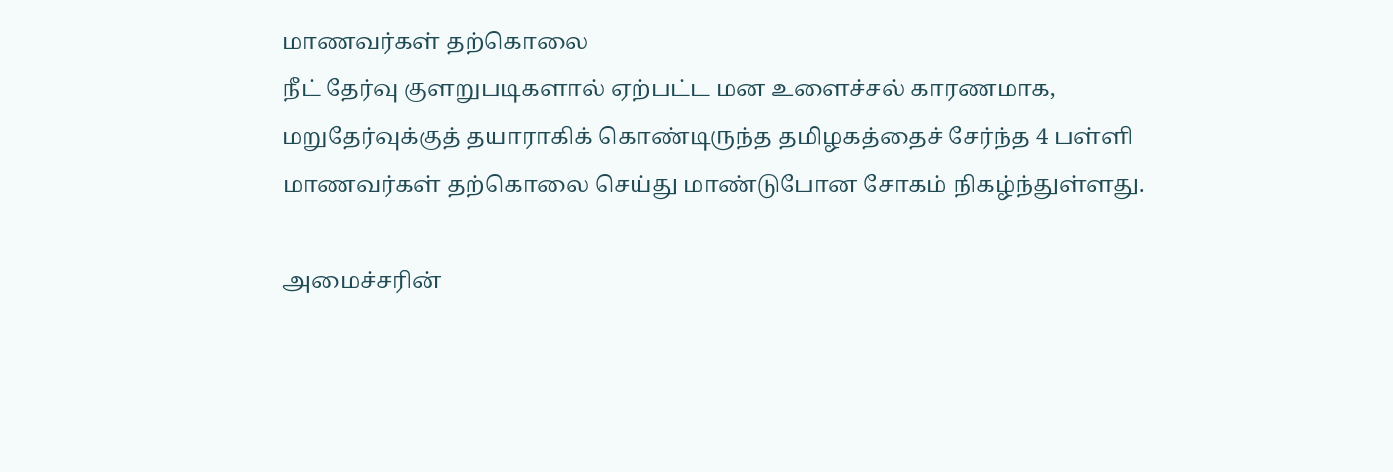மாணவர்கள் தற்கொலை
நீட் தேர்வு குளறுபடிகளால் ஏற்பட்ட மன உளைச்சல் காரணமாக, மறுதேர்வுக்குத் தயாராகிக் கொண்டிருந்த தமிழகத்தைச் சேர்ந்த 4 பள்ளி மாணவர்கள் தற்கொலை செய்து மாண்டுபோன சோகம் நிகழ்ந்துள்ளது.

அமைச்சரின்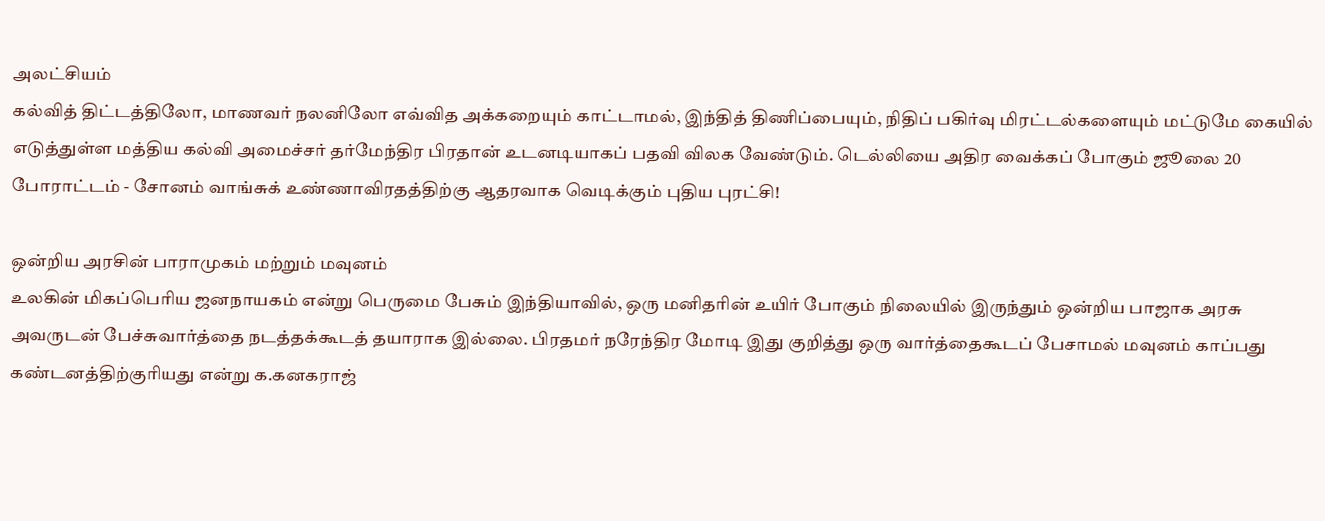அலட்சியம்
கல்வித் திட்டத்திலோ, மாணவர் நலனிலோ எவ்வித அக்கறையும் காட்டாமல், இந்தித் திணிப்பையும், நிதிப் பகிர்வு மிரட்டல்களையும் மட்டுமே கையில் எடுத்துள்ள மத்திய கல்வி அமைச்சர் தர்மேந்திர பிரதான் உடனடியாகப் பதவி விலக வேண்டும். டெல்லியை அதிர வைக்கப் போகும் ஜூலை 20 போராட்டம் - சோனம் வாங்சுக் உண்ணாவிரதத்திற்கு ஆதரவாக வெடிக்கும் புதிய புரட்சி!

ஒன்றிய அரசின் பாராமுகம் மற்றும் மவுனம்
உலகின் மிகப்பெரிய ஜனநாயகம் என்று பெருமை பேசும் இந்தியாவில், ஒரு மனிதரின் உயிர் போகும் நிலையில் இருந்தும் ஒன்றிய பாஜாக அரசு அவருடன் பேச்சுவார்த்தை நடத்தக்கூடத் தயாராக இல்லை. பிரதமர் நரேந்திர மோடி இது குறித்து ஒரு வார்த்தைகூடப் பேசாமல் மவுனம் காப்பது கண்டனத்திற்குரியது என்று க.கனகராஜ்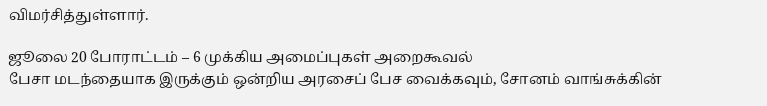விமர்சித்துள்ளார்.

ஜூலை 20 போராட்டம் – 6 முக்கிய அமைப்புகள் அறைகூவல்
பேசா மடந்தையாக இருக்கும் ஒன்றிய அரசைப் பேச வைக்கவும், சோனம் வாங்சுக்கின்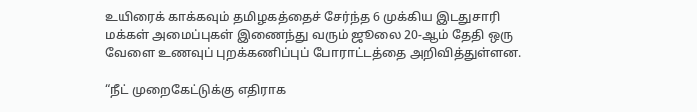உயிரைக் காக்கவும் தமிழகத்தைச் சேர்ந்த 6 முக்கிய இடதுசாரி மக்கள் அமைப்புகள் இணைந்து வரும் ஜூலை 20-ஆம் தேதி ஒரு வேளை உணவுப் புறக்கணிப்புப் போராட்டத்தை அறிவித்துள்ளன.

“நீட் முறைகேட்டுக்கு எதிராக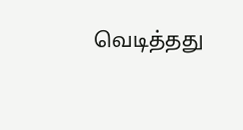வெடித்தது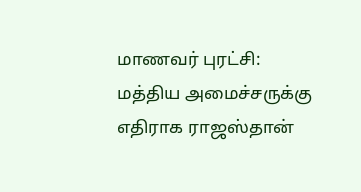மாணவர் புரட்சி: மத்திய அமைச்சருக்கு எதிராக ராஜஸ்தான்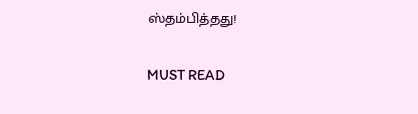ஸ்தம்பித்தது!

MUST READ